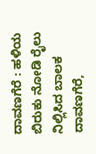ದಾವಣಗೆರೆ : ಹಳಿಯ ಬಿರುಕು ನೋಡಿ ರೈಲು ನಿಲ್ಲಿಸಿದ ಬಾಲಕ
ದಾವಣಗೆರೆ,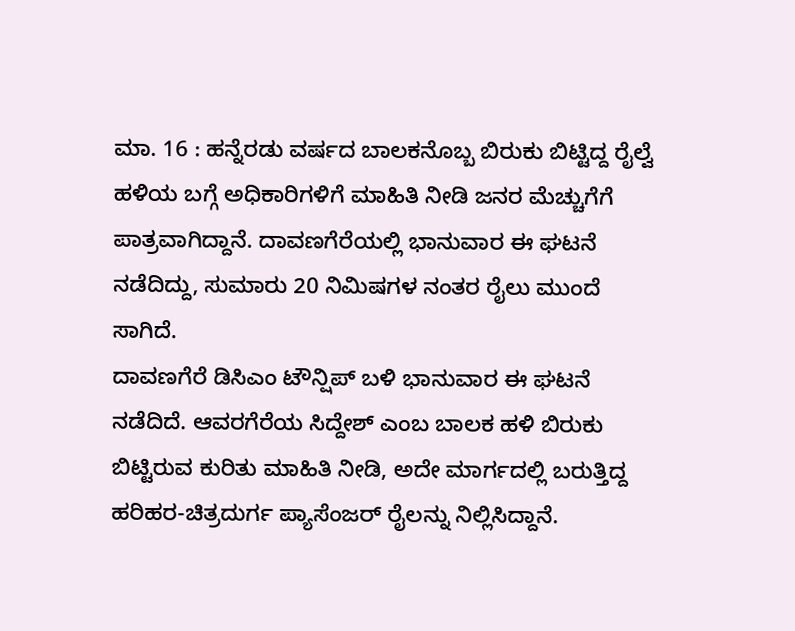ಮಾ. 16 : ಹನ್ನೆರಡು ವರ್ಷದ ಬಾಲಕನೊಬ್ಬ ಬಿರುಕು ಬಿಟ್ಟಿದ್ದ ರೈಲ್ವೆ ಹಳಿಯ ಬಗ್ಗೆ ಅಧಿಕಾರಿಗಳಿಗೆ ಮಾಹಿತಿ ನೀಡಿ ಜನರ ಮೆಚ್ಚುಗೆಗೆ ಪಾತ್ರವಾಗಿದ್ದಾನೆ. ದಾವಣಗೆರೆಯಲ್ಲಿ ಭಾನುವಾರ ಈ ಘಟನೆ ನಡೆದಿದ್ದು, ಸುಮಾರು 20 ನಿಮಿಷಗಳ ನಂತರ ರೈಲು ಮುಂದೆ ಸಾಗಿದೆ.
ದಾವಣಗೆರೆ ಡಿಸಿಎಂ ಟೌನ್ಷಿಪ್ ಬಳಿ ಭಾನುವಾರ ಈ ಘಟನೆ ನಡೆದಿದೆ. ಆವರಗೆರೆಯ ಸಿದ್ದೇಶ್ ಎಂಬ ಬಾಲಕ ಹಳಿ ಬಿರುಕು ಬಿಟ್ಟಿರುವ ಕುರಿತು ಮಾಹಿತಿ ನೀಡಿ, ಅದೇ ಮಾರ್ಗದಲ್ಲಿ ಬರುತ್ತಿದ್ದ ಹರಿಹರ-ಚಿತ್ರದುರ್ಗ ಪ್ಯಾಸೆಂಜರ್ ರೈಲನ್ನು ನಿಲ್ಲಿಸಿದ್ದಾನೆ.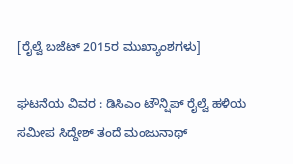[ರೈಲ್ವೆ ಬಜೆಟ್ 2015ರ ಮುಖ್ಯಾಂಶಗಳು]

ಘಟನೆಯ ವಿವರ : ಡಿಸಿಎಂ ಟೌನ್ಷಿಪ್ ರೈಲ್ವೆ ಹಳಿಯ ಸಮೀಪ ಸಿದ್ದೇಶ್ ತಂದೆ ಮಂಜುನಾಥ್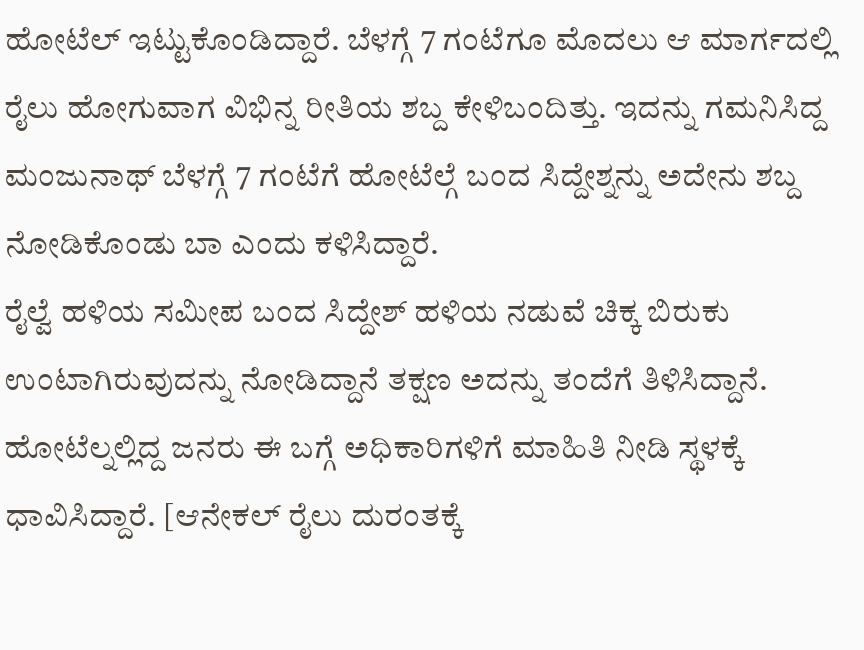ಹೋಟೆಲ್ ಇಟ್ಟುಕೊಂಡಿದ್ದಾರೆ. ಬೆಳಗ್ಗೆ 7 ಗಂಟೆಗೂ ಮೊದಲು ಆ ಮಾರ್ಗದಲ್ಲಿ ರೈಲು ಹೋಗುವಾಗ ವಿಭಿನ್ನ ರೀತಿಯ ಶಬ್ದ ಕೇಳಿಬಂದಿತ್ತು. ಇದನ್ನು ಗಮನಿಸಿದ್ದ ಮಂಜುನಾಥ್ ಬೆಳಗ್ಗೆ 7 ಗಂಟೆಗೆ ಹೋಟೆಲ್ಗೆ ಬಂದ ಸಿದ್ದೇಶ್ನನ್ನು ಅದೇನು ಶಬ್ದ ನೋಡಿಕೊಂಡು ಬಾ ಎಂದು ಕಳಿಸಿದ್ದಾರೆ.
ರೈಲ್ವೆ ಹಳಿಯ ಸಮೀಪ ಬಂದ ಸಿದ್ದೇಶ್ ಹಳಿಯ ನಡುವೆ ಚಿಕ್ಕ ಬಿರುಕು ಉಂಟಾಗಿರುವುದನ್ನು ನೋಡಿದ್ದಾನೆ ತಕ್ಷಣ ಅದನ್ನು ತಂದೆಗೆ ತಿಳಿಸಿದ್ದಾನೆ. ಹೋಟೆಲ್ನಲ್ಲಿದ್ದ ಜನರು ಈ ಬಗ್ಗೆ ಅಧಿಕಾರಿಗಳಿಗೆ ಮಾಹಿತಿ ನೀಡಿ ಸ್ಥಳಕ್ಕೆ ಧಾವಿಸಿದ್ದಾರೆ. [ಆನೇಕಲ್ ರೈಲು ದುರಂತಕ್ಕೆ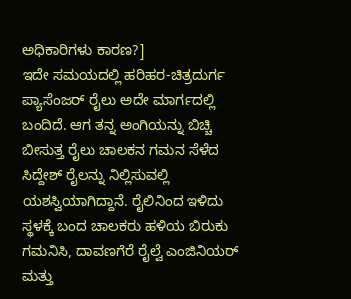ಅಧಿಕಾರಿಗಳು ಕಾರಣ?]
ಇದೇ ಸಮಯದಲ್ಲಿ ಹರಿಹರ-ಚಿತ್ರದುರ್ಗ ಪ್ಯಾಸೆಂಜರ್ ರೈಲು ಅದೇ ಮಾರ್ಗದಲ್ಲಿ ಬಂದಿದೆ. ಆಗ ತನ್ನ ಅಂಗಿಯನ್ನು ಬಿಚ್ಚಿ ಬೀಸುತ್ತ ರೈಲು ಚಾಲಕನ ಗಮನ ಸೆಳೆದ ಸಿದ್ದೇಶ್ ರೈಲನ್ನು ನಿಲ್ಲಿಸುವಲ್ಲಿ ಯಶಸ್ವಿಯಾಗಿದ್ದಾನೆ. ರೈಲಿನಿಂದ ಇಳಿದು ಸ್ಥಳಕ್ಕೆ ಬಂದ ಚಾಲಕರು ಹಳಿಯ ಬಿರುಕು ಗಮನಿಸಿ, ದಾವಣಗೆರೆ ರೈಲ್ವೆ ಎಂಜಿನಿಯರ್ ಮತ್ತು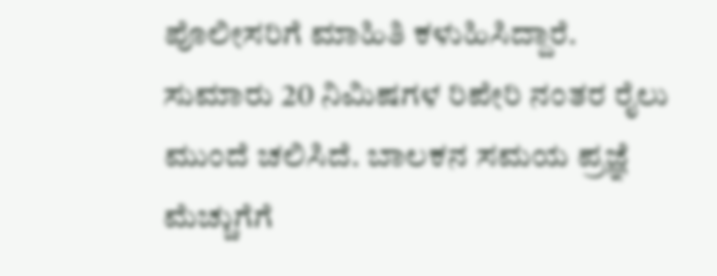ಪೊಲೀಸರಿಗೆ ಮಾಹಿತಿ ಕಳುಹಿಸಿದ್ದಾರೆ.
ಸುಮಾರು 20 ನಿಮಿಷಗಳ ರಿಪೇರಿ ನಂತರ ರೈಲು ಮುಂದೆ ಚಲಿಸಿದೆ. ಬಾಲಕನ ಸಮಯ ಪ್ರಜ್ಞೆ ಮೆಚ್ಚುಗೆಗೆ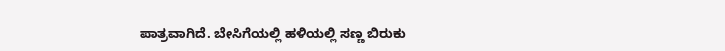ಪಾತ್ರವಾಗಿದೆ. ಬೇಸಿಗೆಯಲ್ಲಿ ಹಳಿಯಲ್ಲಿ ಸಣ್ಣ ಬಿರುಕು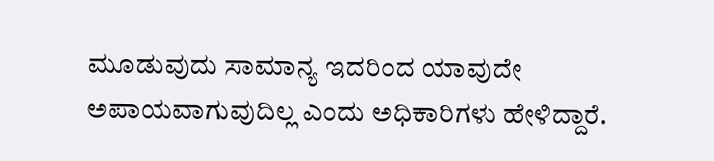ಮೂಡುವುದು ಸಾಮಾನ್ಯ ಇದರಿಂದ ಯಾವುದೇ ಅಪಾಯವಾಗುವುದಿಲ್ಲ ಎಂದು ಅಧಿಕಾರಿಗಳು ಹೇಳಿದ್ದಾರೆ.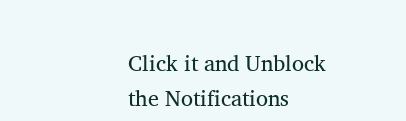Click it and Unblock the Notifications